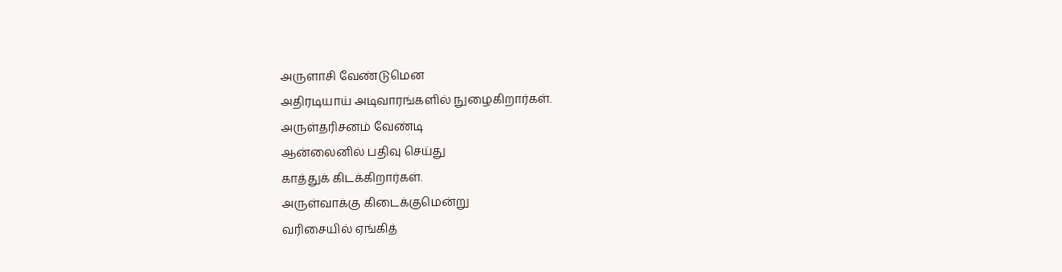அருளாசி வேண்டுமென
அதிரடியாய் அடிவாரங்களில் நுழைகிறார்கள்.
அருள்தரிசனம் வேண்டி
ஆன்லைனில் பதிவு செய்து
காத்துக் கிடக்கிறார்கள்.
அருள்வாக்கு கிடைக்குமென்று
வரிசையில் ஏங்கித்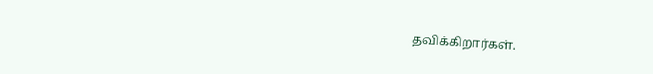தவிக்கிறார்கள்.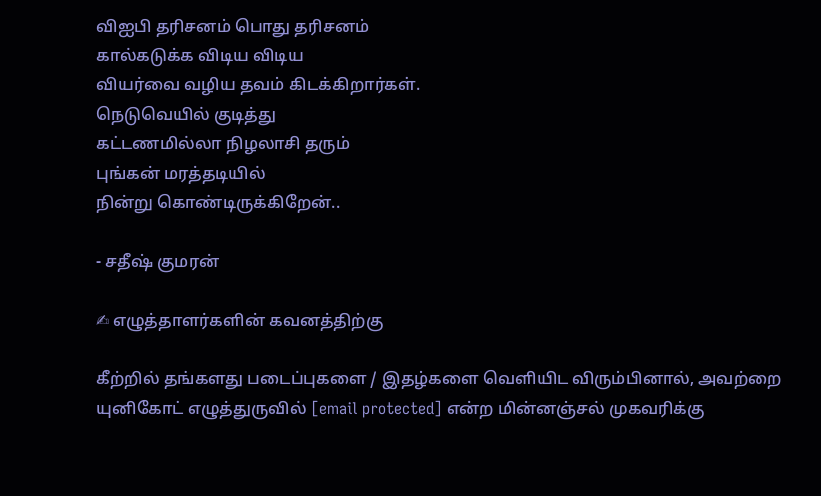விஐபி தரிசனம் பொது தரிசனம்
கால்கடுக்க விடிய விடிய
வியர்வை வழிய தவம் கிடக்கிறார்கள்.
நெடுவெயில் குடித்து
கட்டணமில்லா நிழலாசி தரும்
புங்கன் மரத்தடியில்
நின்று கொண்டிருக்கிறேன்..

- சதீஷ் குமரன்

✍ எழுத்தாளர்களின் கவனத்திற்கு

கீற்றில் தங்களது படைப்புகளை / இதழ்களை வெளியிட விரும்பினால், அவற்றை யுனிகோட் எழுத்துருவில் [email protected] என்ற மின்னஞ்சல் முகவரிக்கு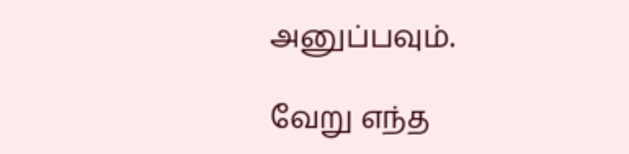அனுப்பவும்.

வேறு எந்த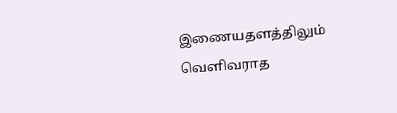இணையதளத்திலும் வெளிவராத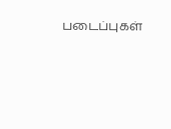படைப்புகள்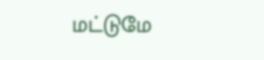மட்டுமே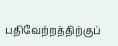பதிவேற்றத்திற்குப்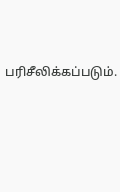பரிசீலிக்கப்படும்.